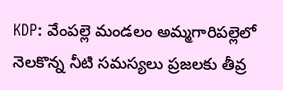KDP: వేంపల్లె మండలం అమ్మగారిపల్లెలో నెలకొన్న నీటి సమస్యలు ప్రజలకు తీవ్ర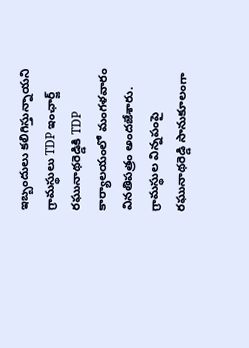ఇబ్బందులు కలిగిస్తున్నాయని గ్రామస్థులు TDP ఇంఛార్జ్ రఘునాథరెడ్డికి TDP కార్యాలయంలో మంగళవారం వినతిపత్రం అందజేశారు. గ్రామస్థుల విన్నపంపై రఘునాథరెడ్డి సానుకూలంగా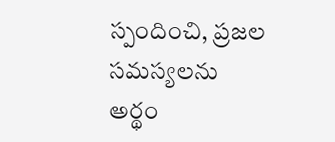స్పందించి, ప్రజల సమస్యలను అర్థం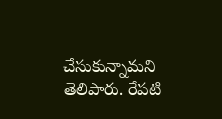చేసుకున్నామని తెలిపారు. రేపటి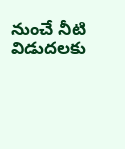నుంచే నీటి విడుదలకు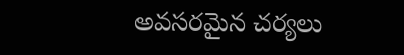అవసరమైన చర్యలు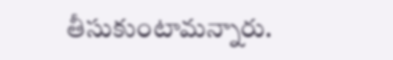తీసుకుంటామన్నారు.